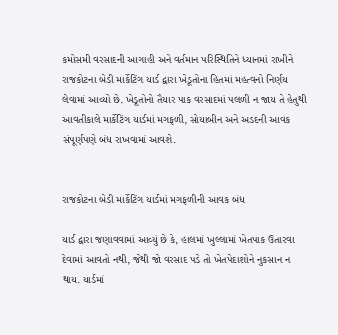કમોસમી વરસાદની આગાહી અને વર્તમાન પરિસ્થિતિને ધ્યાનમાં રાખીને રાજકોટના બેડી માર્કેટિંગ યાર્ડ દ્વારા ખેડૂતોના હિતમાં મહત્વનો નિર્ણય લેવામાં આવ્યો છે. ખેડૂતોનો તૈયાર પાક વરસાદમાં પલળી ન જાય તે હેતુથી આવતીકાલે માર્કેટિંગ યાર્ડમાં મગફળી, સોયાબીન અને અડદની આવક સંપૂર્ણપણે બંધ રાખવામાં આવશે.


રાજકોટના બેડી માર્કેટિંગ યાર્ડમાં મગફળીની આવક બંધ

યાર્ડ દ્વારા જણાવવામાં આવ્યું છે કે, હાલમાં ખુલ્લામાં ખેતપાક ઉતારવા દેવામાં આવતો નથી, જેથી જો વરસાદ પડે તો ખેતપેદાશોને નુકસાન ન થાય. યાર્ડમાં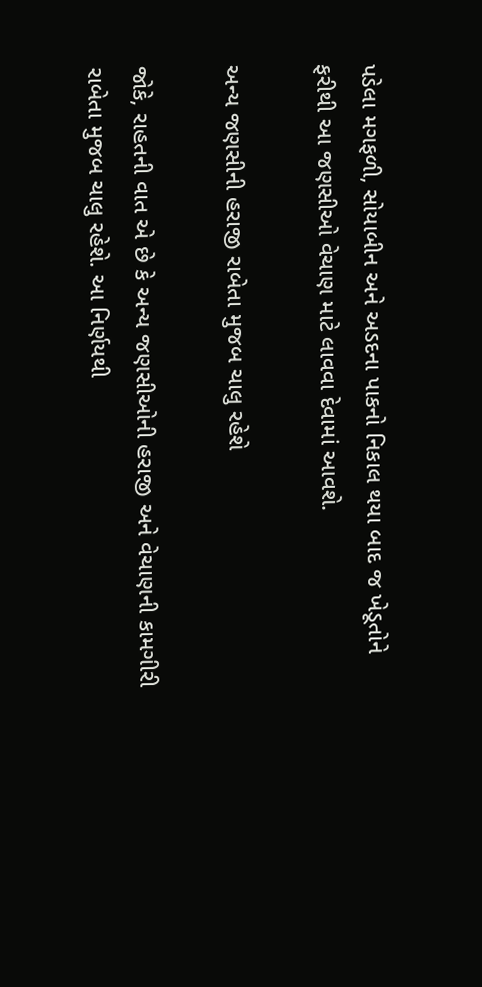પડેલા મગફળી, સોયાબીન અને અડદના પાકનો નિકાલ થયા બાદ જ ખેડૂતોને ફરીથી આ જણસીઓ વેચાણ માટે લાવવા દેવામાં આવશે.

અન્ય જણસીની હરાજી રાબેતા મુજબ ચાલુ રહેશે

જોકે, રાહતની વાત એ છે કે અન્ય જણસીઓની હરાજી અને વેચાણની કામગીરી રાબેતા મુજબ ચાલુ રહેશે. આ નિર્ણયથી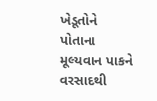ખેડૂતોને પોતાના મૂલ્યવાન પાકને વરસાદથી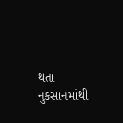થતા નુકસાનમાંથી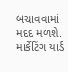બચાવવામાં મદદ મળશે. માર્કેટિંગ યાર્ડ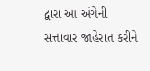દ્વારા આ અંગેની સત્તાવાર જાહેરાત કરીને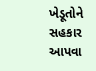ખેડૂતોને સહકાર આપવા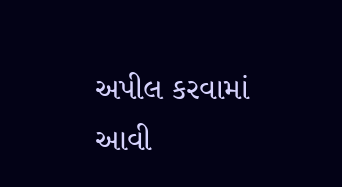અપીલ કરવામાં આવી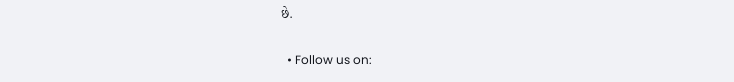છે.

  • Follow us on: